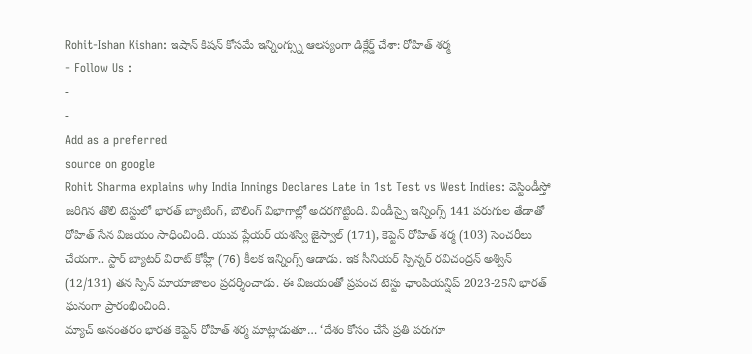Rohit-Ishan Kishan: ఇషాన్ కిషన్ కోసమే ఇన్నింగ్స్ను ఆలస్యంగా డిక్లేర్డ్ చేశా: రోహిత్ శర్మ
- Follow Us :
-
-
Add as a preferred
source on google
Rohit Sharma explains why India Innings Declares Late in 1st Test vs West Indies: వెస్టిండీస్తో జరిగిన తొలి టెస్టులో భారత్ బ్యాటింగ్, బౌలింగ్ విభాగాల్లో అదరగొట్టింది. విండీస్పై ఇన్నింగ్స్ 141 పరుగుల తేడాతో రోహిత్ సేన విజయం సాధించింది. యువ ప్లేయర్ యశస్వి జైస్వాల్ (171), కెప్టెన్ రోహిత్ శర్మ (103) సెంచరీలు చేయగా.. స్టార్ బ్యాటర్ విరాట్ కోహ్లీ (76) కీలక ఇన్నింగ్స్ ఆడాడు. ఇక సీనియర్ స్పిన్నర్ రవిచంద్రన్ అశ్విన్ (12/131) తన స్పిన్ మాయాజాలం ప్రదర్శించాడు. ఈ విజయంతో ప్రపంచ టెస్టు ఛాంపియన్షిప్ 2023-25ని భారత్ ఘనంగా ప్రారంభించింది.
మ్యాచ్ అనంతరం భారత కెప్టెన్ రోహిత్ శర్మ మాట్లాడుతూ… ‘దేశం కోసం చేసే ప్రతి పరుగూ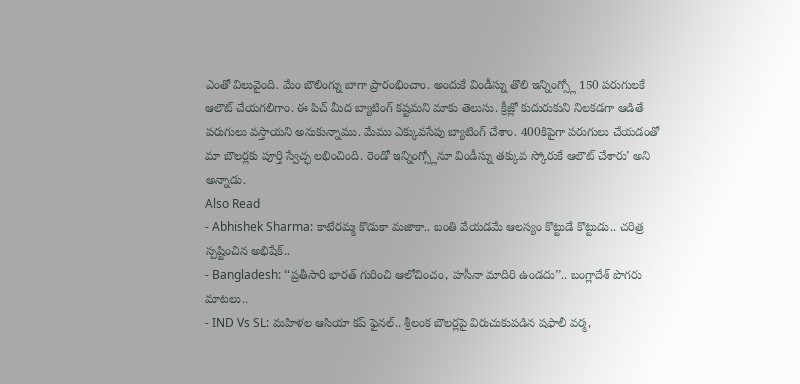ఎంతో విలువైంది. మేం బౌలింగ్ను బాగా ప్రారంభించాం. అందుకే విండీస్ను తొలి ఇన్నింగ్స్లో 150 పరుగులకే ఆలౌట్ చేయగలిగాం. ఈ పిచ్ మీద బ్యాటింగ్ కష్టమని మాకు తెలుసు. క్రీజ్లో కుదురుకుని నిలకడగా ఆడితే పరుగులు వస్తాయని అనుకున్నాము. మేము ఎక్కువసేపు బ్యాటింగ్ చేశాం. 400కిపైగా పరుగులు చేయడంతో మా బౌలర్లకు పూర్తి స్వేచ్ఛ లభించింది. రెండో ఇన్నింగ్స్లోనూ విండీస్ను తక్కువ స్కోరుకే ఆలౌట్ చేశారు’ అని అన్నాడు.
Also Read
- Abhishek Sharma: కాటేరమ్మ కొడుకా మజాకా.. బంతి వేయడమే ఆలస్యం కొట్టుడే కొట్టుడు.. చరిత్ర స్పష్టించిన అభిషేక్..
- Bangladesh: ‘‘ప్రతీసారి భారత్ గురించి ఆలోచించం, హసీనా మాదిరి ఉండదు’’.. బంగ్లాదేశ్ పొగరు మాటలు..
- IND Vs SL: మహిళల ఆసియా కప్ ఫైనల్.. శ్రీలంక బౌలర్లపై విరుచుకుపడిన షఫాలీ వర్మ,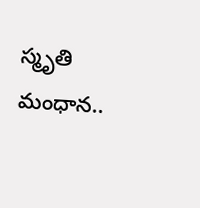స్మృతి మంధాన..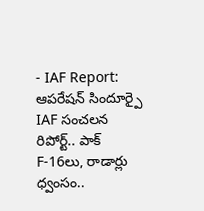- IAF Report: ఆపరేషన్ సిందూర్పై IAF సంచలన రిపోర్ట్.. పాక్ F-16లు, రాడార్లు ధ్వంసం..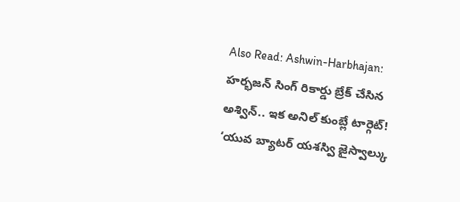Also Read: Ashwin-Harbhajan: హర్భజన్ సింగ్ రికార్డు బ్రేక్ చేసిన అశ్విన్.. ఇక అనిల్ కుంబ్లే టార్గెట్!
‘యువ బ్యాటర్ యశస్వి జైస్వాల్కు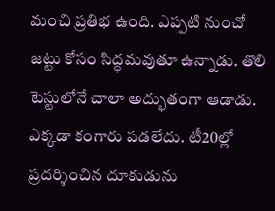మంచి ప్రతిభ ఉంది. ఎప్పటి నుంచో జట్టు కోసం సిద్ధమవుతూ ఉన్నాడు. తొలి టెస్టులోనే చాలా అద్భుతంగా ఆడాడు. ఎక్కడా కంగారు పడలేదు. టీ20ల్లో ప్రదర్శించిన దూకుడును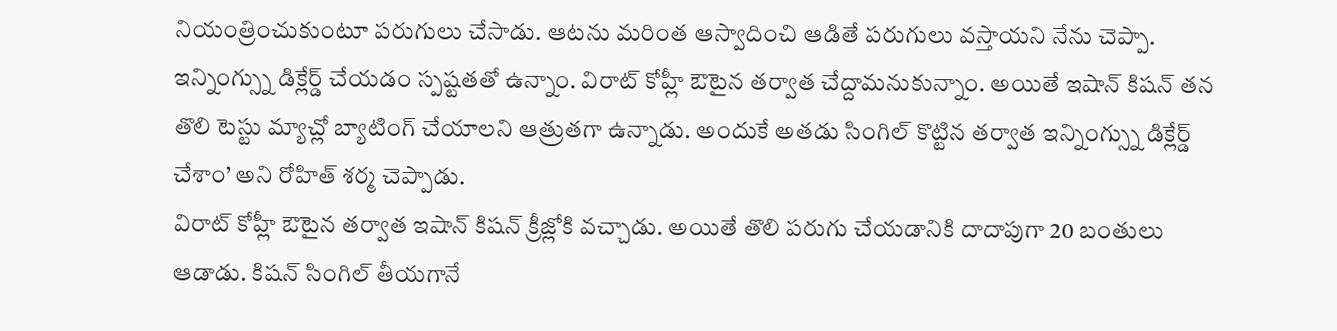నియంత్రించుకుంటూ పరుగులు చేసాడు. ఆటను మరింత ఆస్వాదించి ఆడితే పరుగులు వస్తాయని నేను చెప్పా. ఇన్నింగ్స్ను డిక్లేర్డ్ చేయడం స్పష్టతతో ఉన్నాం. విరాట్ కోహ్లీ ఔటైన తర్వాత చేద్దామనుకున్నాం. అయితే ఇషాన్ కిషన్ తన తొలి టెస్టు మ్యాచ్లో బ్యాటింగ్ చేయాలని ఆత్రుతగా ఉన్నాడు. అందుకే అతడు సింగిల్ కొట్టిన తర్వాత ఇన్నింగ్స్ను డిక్లేర్డ్ చేశాం’ అని రోహిత్ శర్మ చెప్పాడు.
విరాట్ కోహ్లీ ఔటైన తర్వాత ఇషాన్ కిషన్ క్రీజ్లోకి వచ్చాడు. అయితే తొలి పరుగు చేయడానికి దాదాపుగా 20 బంతులు ఆడాడు. కిషన్ సింగిల్ తీయగానే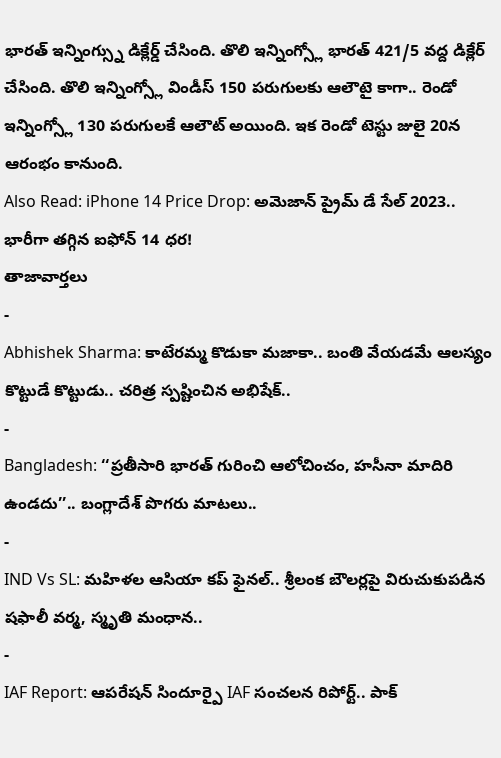భారత్ ఇన్నింగ్స్ను డిక్లేర్డ్ చేసింది. తొలి ఇన్నింగ్స్లో భారత్ 421/5 వద్ద డిక్లేర్ చేసింది. తొలి ఇన్నింగ్స్లో విండీస్ 150 పరుగులకు ఆలౌటై కాగా.. రెండో ఇన్నింగ్స్లో 130 పరుగులకే ఆలౌట్ అయింది. ఇక రెండో టెస్టు జులై 20న ఆరంభం కానుంది.
Also Read: iPhone 14 Price Drop: అమెజాన్ ప్రైమ్ డే సేల్ 2023.. భారీగా తగ్గిన ఐఫోన్ 14 ధర!
తాజావార్తలు
-
Abhishek Sharma: కాటేరమ్మ కొడుకా మజాకా.. బంతి వేయడమే ఆలస్యం కొట్టుడే కొట్టుడు.. చరిత్ర స్పష్టించిన అభిషేక్..
-
Bangladesh: ‘‘ప్రతీసారి భారత్ గురించి ఆలోచించం, హసీనా మాదిరి ఉండదు’’.. బంగ్లాదేశ్ పొగరు మాటలు..
-
IND Vs SL: మహిళల ఆసియా కప్ ఫైనల్.. శ్రీలంక బౌలర్లపై విరుచుకుపడిన షఫాలీ వర్మ, స్మృతి మంధాన..
-
IAF Report: ఆపరేషన్ సిందూర్పై IAF సంచలన రిపోర్ట్.. పాక్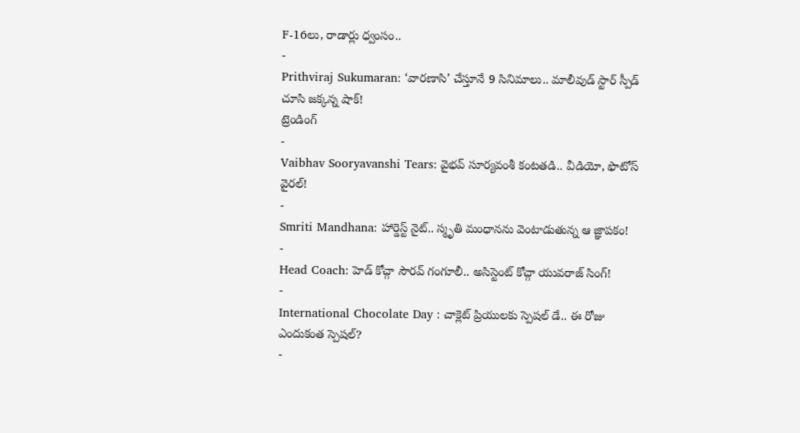F-16లు, రాడార్లు ధ్వంసం..
-
Prithviraj Sukumaran: ‘వారణాసి’ చేస్తూనే 9 సినిమాలు.. మాలీవుడ్ స్టార్ స్పీడ్ చూసి జక్కన్న షాక్!
ట్రెండింగ్
-
Vaibhav Sooryavanshi Tears: వైభవ్ సూర్యవంశీ కంటతడి.. వీడియో, ఫొటోస్ వైరల్!
-
Smriti Mandhana: హార్డెస్ట్ నైట్.. స్మృతి మంధానను వెంటాడుతున్న ఆ జ్ఞాపకం!
-
Head Coach: హెడ్ కోచ్గా సౌరవ్ గంగూలీ.. అసిస్టెంట్ కోచ్గా యువరాజ్ సింగ్!
-
International Chocolate Day : చాక్లెట్ ప్రియులకు స్పెషల్ డే.. ఈ రోజు ఎందుకంత స్పెషల్?
-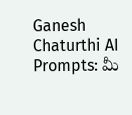Ganesh Chaturthi AI Prompts: మీ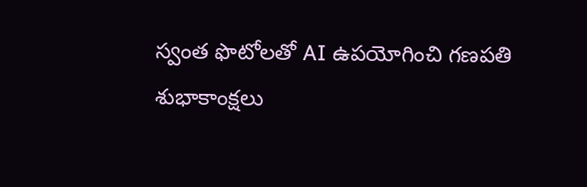స్వంత ఫొటోలతో AI ఉపయోగించి గణపతి శుభాకాంక్షలు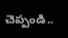చెప్పండి..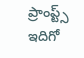ప్రాంప్ట్స్ ఇదిగో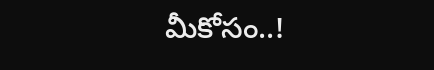మీకోసం..!